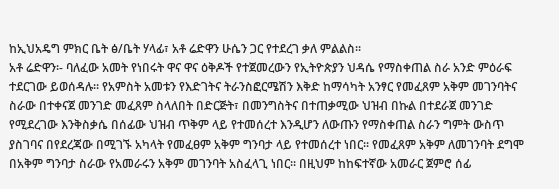ከኢህአዴግ ምክር ቤት ፅ/ቤት ሃላፊ፣ አቶ ሬድዋን ሁሴን ጋር የተደረገ ቃለ ምልልስ፡፡
አቶ ሬድዋን፡- ባለፈው አመት የነበሩት ዋና ዋና ዕቅዶች የተጀመረውን የኢትዮጵያን ህዳሴ የማስቀጠል ስራ አንድ ምዕራፍ ተደርገው ይወሰዳሉ፡፡ የአምስት አመቱን የእድገትና ትራንስፎርሜሽን እቅድ ከማሳካት አንፃር የመፈጸም አቅም መገንባትና ስራው በተቀናጀ መንገድ መፈጸም ስላለበት በድርጅት፣ በመንግስትና በተጠቃሚው ህዝብ በኩል በተደራጀ መንገድ የሚደረገው እንቅስቃሴ በሰፊው ህዝብ ጥቅም ላይ የተመሰረተ እንዲሆን ለውጡን የማስቀጠል ስራን ግምት ውስጥ ያስገባና በየደረጃው በሚገኙ አካላት የመፈፀም አቅም ግንባታ ላይ የተመሰረተ ነበር፡፡ የመፈጸም አቅም ለመገንባት ደግሞ በአቅም ግንባታ ስራው የአመራሩን አቅም መገንባት አስፈላጊ ነበር፡፡ በዚህም ከከፍተኛው አመራር ጀምሮ ሰፊ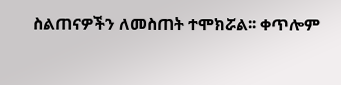ስልጠናዎችን ለመስጠት ተሞክሯል፡፡ ቀጥሎም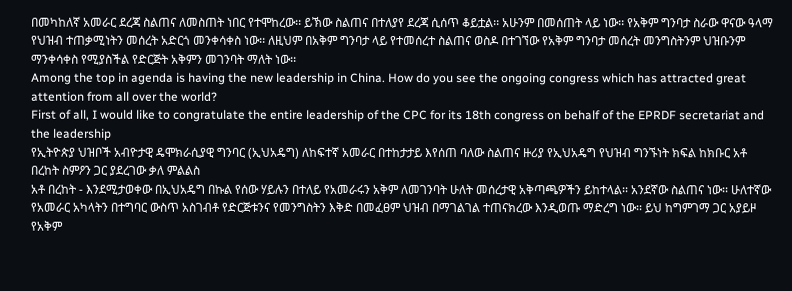በመካከለኛ አመራር ደረጃ ስልጠና ለመስጠት ነበር የተሞከረው፡፡ ይኽው ስልጠና በተለያየ ደረጃ ሲሰጥ ቆይቷል፡፡ አሁንም በመሰጠት ላይ ነው፡፡ የአቅም ግንባታ ስራው ዋናው ዓላማ የህዝብ ተጠቃሚነትን መሰረት አድርጎ መንቀሳቀስ ነው፡፡ ለዚህም በአቅም ግንባታ ላይ የተመሰረተ ስልጠና ወስዶ በተገኘው የአቅም ግንባታ መሰረት መንግስትንም ህዝቡንም ማንቀሳቀስ የሚያስችል የድርጅት አቅምን መገንባት ማለት ነው፡፡
Among the top in agenda is having the new leadership in China. How do you see the ongoing congress which has attracted great attention from all over the world?
First of all, I would like to congratulate the entire leadership of the CPC for its 18th congress on behalf of the EPRDF secretariat and the leadership
የኢትዮጵያ ህዝቦች አብዮታዊ ዴሞክራሲያዊ ግንባር (ኢህአዴግ) ለከፍተኛ አመራር በተከታታይ እየሰጠ ባለው ስልጠና ዙሪያ የኢህአዴግ የህዝብ ግንኙነት ክፍል ከክቡር አቶ በረከት ስምዖን ጋር ያደረገው ቃለ ምልልስ
አቶ በረከት - እንደሚታወቀው በኢህአዴግ በኩል የሰው ሃይሉን በተለይ የአመራሩን አቅም ለመገንባት ሁለት መሰረታዊ አቅጣጫዎችን ይከተላል፡፡ አንደኛው ስልጠና ነው፡፡ ሁለተኛው የአመራር አካላትን በተግባር ውስጥ አስገብቶ የድርጅቱንና የመንግስትን እቅድ በመፈፀም ህዝብ በማገልገል ተጠናክረው እንዲወጡ ማድረግ ነው፡፡ ይህ ከግምገማ ጋር አያይዞ የአቅም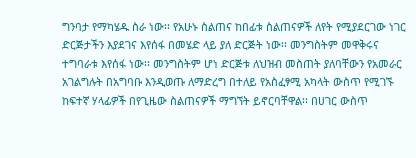ግንባታ የማካሄዱ ስራ ነው፡፡ የአሁኑ ስልጠና ከበፊቱ ስልጠናዎች ለየት የሚያደርገው ነገር ድርጅታችን እያደገና እየሰፋ በመሄድ ላይ ያለ ድርጅት ነው፡፡ መንግስትም መዋቅሩና ተግባራቱ እየሰፋ ነው፡፡ መንግስትም ሆነ ድርጅቱ ለህዝብ መስጠት ያለባቸውን የአመራር አገልግሉት በአግባቡ እንዲወጡ ለማድረግ በተለይ የአስፈፃሚ አካላት ውስጥ የሚገኙ ከፍተኛ ሃላፊዎች በየጊዜው ስልጠናዎች ማግኘት ይኖርባቸዋል፡፡ በሀገር ውስጥ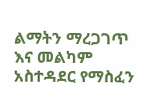ልማትን ማረጋገጥ እና መልካም አስተዳደር የማስፈን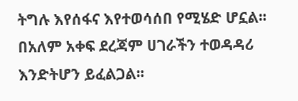ትግሉ እየሰፋና እየተወሳሰበ የሚሄድ ሆኗል፡፡ በአለም አቀፍ ደረጃም ሀገራችን ተወዳዳሪ እንድትሆን ይፈልጋል፡፡